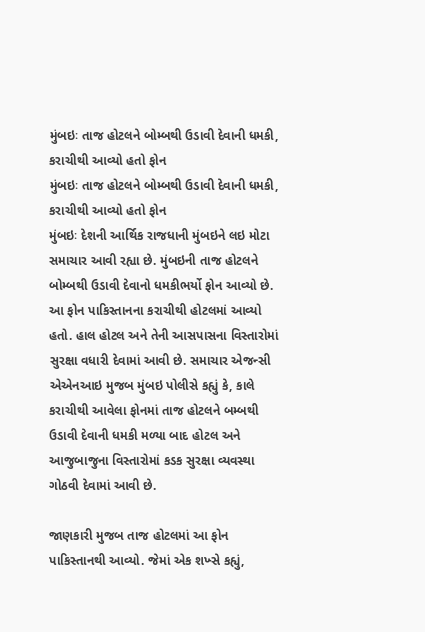મુંબઇઃ તાજ હોટલને બોમ્બથી ઉડાવી દેવાની ધમકી, કરાચીથી આવ્યો હતો ફોન
મુંબઇઃ તાજ હોટલને બોમ્બથી ઉડાવી દેવાની ધમકી, કરાચીથી આવ્યો હતો ફોન
મુંબઇઃ દેશની આર્થિક રાજધાની મુંબઇને લઇ મોટા સમાચાર આવી રહ્યા છે. મુંબઇની તાજ હોટલને બોમ્બથી ઉડાવી દેવાનો ધમકીભર્યો ફોન આવ્યો છે. આ ફોન પાકિસ્તાનના કરાચીથી હોટલમાં આવ્યો હતો. હાલ હોટલ અને તેની આસપાસના વિસ્તારોમાં સુરક્ષા વધારી દેવામાં આવી છે. સમાચાર એજન્સી એએનઆઇ મુજબ મુંબઇ પોલીસે કહ્યું કે, કાલે કરાચીથી આવેલા ફોનમાં તાજ હોટલને બમ્બથી ઉડાવી દેવાની ધમકી મળ્યા બાદ હોટલ અને આજુબાજુના વિસ્તારોમાં કડક સુરક્ષા વ્યવસ્થા ગોઠવી દેવામાં આવી છે.

જાણકારી મુજબ તાજ હોટલમાં આ ફોન પાકિસ્તાનથી આવ્યો. જેમાં એક શખ્સે કહ્યું,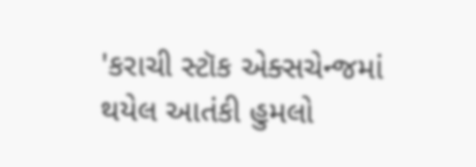'કરાચી સ્ટૉક એક્સચેન્જમાં થયેલ આતંકી હુમલો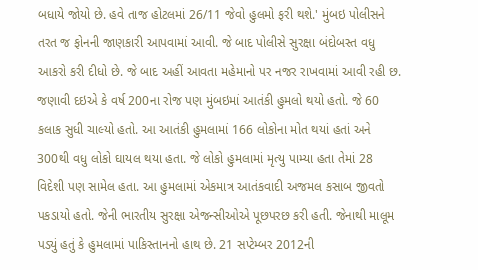બધાયે જોયો છે. હવે તાજ હોટલમાં 26/11 જેવો હુલમો ફરી થશે.' મુંબઇ પોલીસને તરત જ ફોનની જાણકારી આપવામાં આવી. જે બાદ પોલીસે સુરક્ષા બંદોબસ્ત વધુ આકરો કરી દીધો છે. જે બાદ અહીં આવતા મહેમાનો પર નજર રાખવામાં આવી રહી છ.
જણાવી દઇએ કે વર્ષ 200ના રોજ પણ મુંબઇમાં આતંકી હુમલો થયો હતો. જે 60 કલાક સુધી ચાલ્યો હતો. આ આતંકી હુમલામાં 166 લોકોના મોત થયાં હતાં અને 300થી વધુ લોકો ઘાયલ થયા હતા. જે લોકો હુમલામાં મૃત્યુ પામ્યા હતા તેમાં 28 વિદેશી પણ સામેલ હતા. આ હુમલામાં એકમાત્ર આતંકવાદી અજમલ કસાબ જીવતો પકડાયો હતો. જેની ભારતીય સુરક્ષા એજન્સીઓએ પૂછપરછ કરી હતી. જેનાથી માલૂમ પડ્યું હતું કે હુમલામાં પાકિસ્તાનનો હાથ છે. 21 સપ્ટેમ્બર 2012ની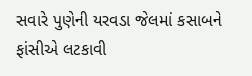સવારે પુણેની યરવડા જેલમાં કસાબને ફાંસીએ લટકાવી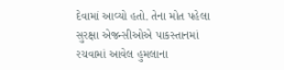દેવામાં આવ્યો હતો. તેના મોત પહેલા સુરક્ષા એજન્સીઓએ પાકસ્તાનમાં રચવામાં આવેલ હુમલાના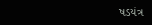ષડયંત્ર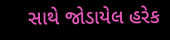સાથે જોડાયેલ હરેક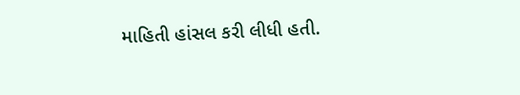માહિતી હાંસલ કરી લીધી હતી.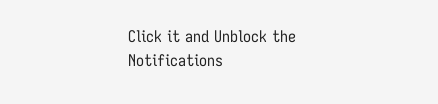Click it and Unblock the Notifications